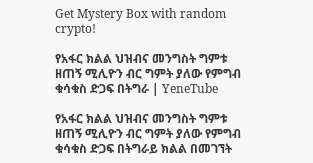Get Mystery Box with random crypto!

የአፋር ክልል ህዝብና መንግስት ግምቱ ዘጠኝ ሚሊዮን ብር ግምት ያለው የምግብ ቁሳቁስ ድጋፍ በትግራ | YeneTube

የአፋር ክልል ህዝብና መንግስት ግምቱ ዘጠኝ ሚሊዮን ብር ግምት ያለው የምግብ ቁሳቁስ ድጋፍ በትግራይ ክልል በመገኘት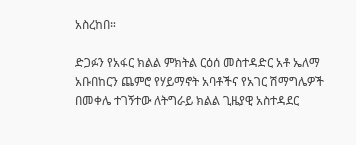አስረከበ።

ድጋፉን የአፋር ክልል ምክትል ርዕሰ መስተዳድር አቶ ኤለማ አቡበከርን ጨምሮ የሃይማኖት አባቶችና የአገር ሽማግሌዎች በመቀሌ ተገኝተው ለትግራይ ክልል ጊዜያዊ አስተዳደር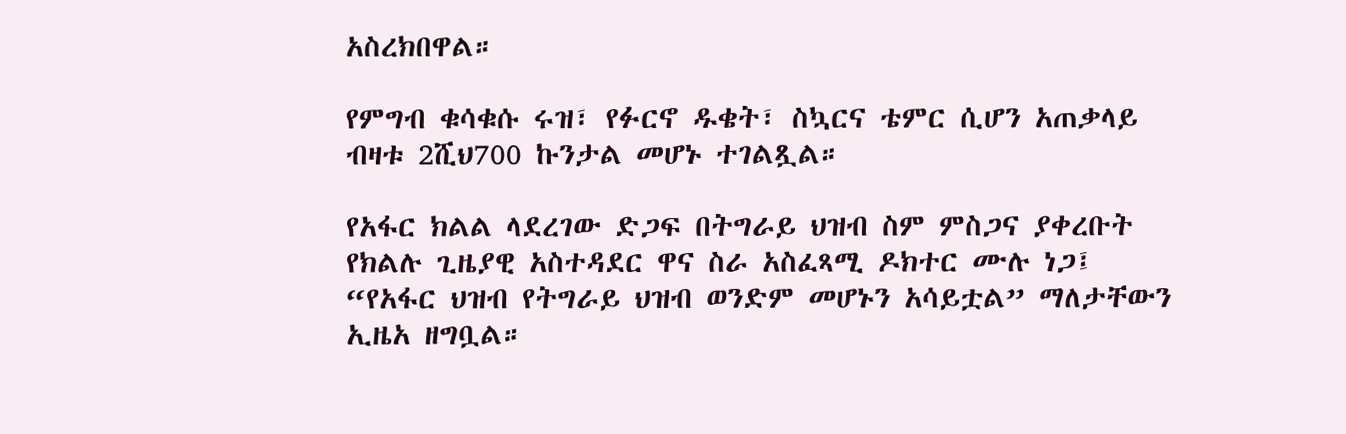አስረክበዋል።

የምግብ ቁሳቁሱ ሩዝ፣ የፉርኖ ዱቄት፣ ስኳርና ቴምር ሲሆን አጠቃላይ ብዛቱ 2ሺህ700 ኩንታል መሆኑ ተገልጿል።

የአፋር ክልል ላደረገው ድጋፍ በትግራይ ህዝብ ስም ምስጋና ያቀረቡት የክልሉ ጊዜያዊ አስተዳደር ዋና ስራ አስፈጻሚ ዶክተር ሙሉ ነጋ፤ “የአፋር ህዝብ የትግራይ ህዝብ ወንድም መሆኑን አሳይቷል” ማለታቸውን ኢዜአ ዘግቧል።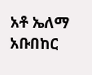አቶ ኤለማ አቡበከር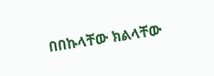በበኩላቸው ክልላቸው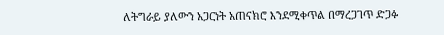ለትግራይ ያለውን አጋርነት አጠናክሮ እንደሚቀጥል በማረጋገጥ ድጋፉ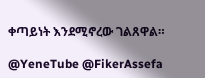ቀጣይነት እንደሚኖረው ገልጸዋል።

@YeneTube @FikerAssefa